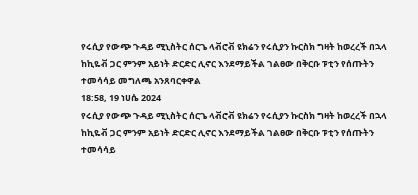የሩሲያ የውጭ ጉዳይ ሚኒስትር ሰርጌ ላቭሮቭ ዩክሬን የሩሲያን ኩርስክ ግዛት ከወረረች በኋላ ከኪዬቭ ጋር ምንም አይነት ድርድር ሊኖር እንደማይችል ገልፀው በቅርቡ ፑቲን የሰጡትን ተመሳሳይ መግለጫ አንጸባርቀዋል
18:58, 19 ነሀሴ 2024
የሩሲያ የውጭ ጉዳይ ሚኒስትር ሰርጌ ላቭሮቭ ዩክሬን የሩሲያን ኩርስክ ግዛት ከወረረች በኋላ ከኪዬቭ ጋር ምንም አይነት ድርድር ሊኖር እንደማይችል ገልፀው በቅርቡ ፑቲን የሰጡትን ተመሳሳይ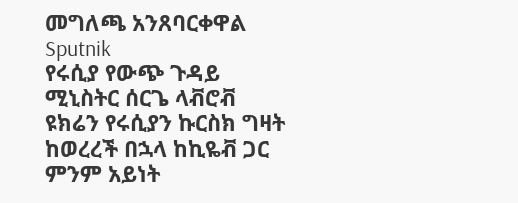መግለጫ አንጸባርቀዋል
Sputnik
የሩሲያ የውጭ ጉዳይ ሚኒስትር ሰርጌ ላቭሮቭ ዩክሬን የሩሲያን ኩርስክ ግዛት ከወረረች በኋላ ከኪዬቭ ጋር ምንም አይነት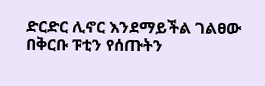ድርድር ሊኖር እንደማይችል ገልፀው በቅርቡ ፑቲን የሰጡትን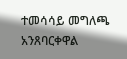ተመሳሳይ መግለጫ አንጸባርቀዋል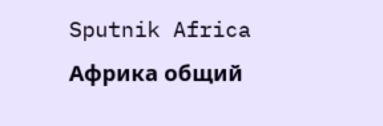Sputnik Africa
Африка общий